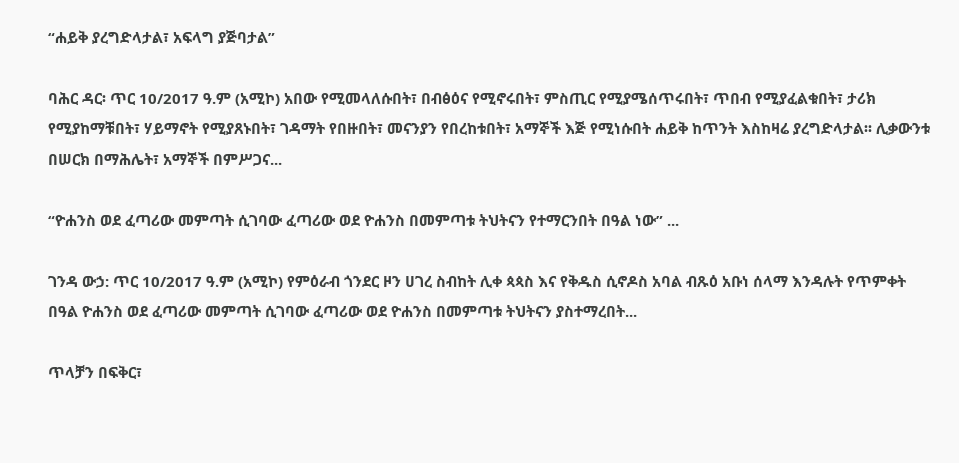“ሐይቅ ያረግድላታል፣ አፍላግ ያጅባታል”

ባሕር ዳር፡ ጥር 10/2017 ዓ.ም (አሚኮ) አበው የሚመላለሱበት፣ በብፅዕና የሚኖሩበት፣ ምስጢር የሚያሜሰጥሩበት፣ ጥበብ የሚያፈልቁበት፣ ታሪክ የሚያከማቹበት፣ ሃይማኖት የሚያጸኑበት፣ ገዳማት የበዙበት፣ መናንያን የበረከቱበት፣ አማኞች እጅ የሚነሱበት ሐይቅ ከጥንት እስከዛሬ ያረግድላታል፡፡ ሊቃውንቱ በሠርክ በማሕሌት፣ አማኞች በምሥጋና...

“ዮሐንስ ወደ ፈጣሪው መምጣት ሲገባው ፈጣሪው ወደ ዮሐንስ በመምጣቱ ትህትናን የተማርንበት በዓል ነው” ...

ገንዳ ውኃ: ጥር 10/2017 ዓ.ም (አሚኮ) የምዕራብ ጎንደር ዞን ሀገረ ስብከት ሊቀ ጳጳስ እና የቅዱስ ሲኖዶስ አባል ብጹዕ አቡነ ሰላማ እንዳሉት የጥምቀት በዓል ዮሐንስ ወደ ፈጣሪው መምጣት ሲገባው ፈጣሪው ወደ ዮሐንስ በመምጣቱ ትህትናን ያስተማረበት...

ጥላቻን በፍቅር፣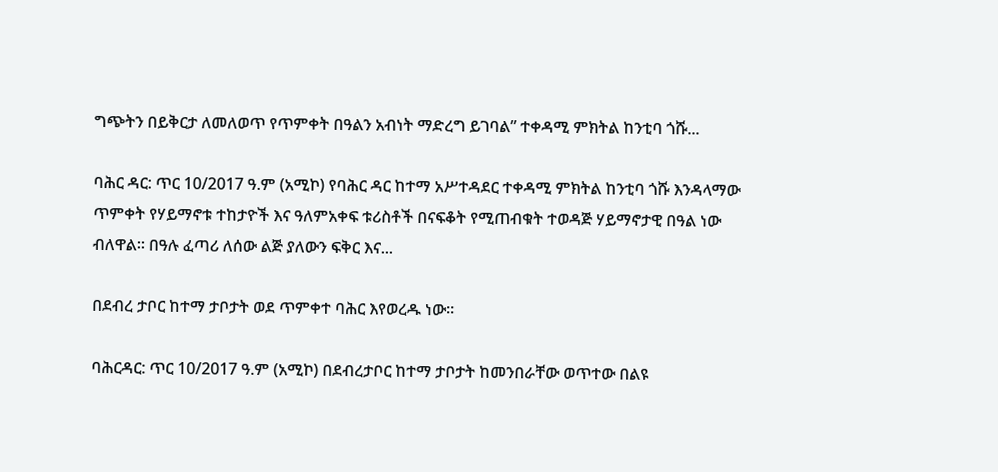ግጭትን በይቅርታ ለመለወጥ የጥምቀት በዓልን አብነት ማድረግ ይገባል” ተቀዳሚ ምክትል ከንቲባ ጎሹ...

ባሕር ዳር: ጥር 10/2017 ዓ.ም (አሚኮ) የባሕር ዳር ከተማ አሥተዳደር ተቀዳሚ ምክትል ከንቲባ ጎሹ እንዳላማው ጥምቀት የሃይማኖቱ ተከታዮች እና ዓለምአቀፍ ቱሪስቶች በናፍቆት የሚጠብቁት ተወዳጅ ሃይማኖታዊ በዓል ነው ብለዋል። በዓሉ ፈጣሪ ለሰው ልጅ ያለውን ፍቅር እና...

በደብረ ታቦር ከተማ ታቦታት ወደ ጥምቀተ ባሕር እየወረዱ ነው።

ባሕርዳር: ጥር 10/2017 ዓ.ም (አሚኮ) በደብረታቦር ከተማ ታቦታት ከመንበራቸው ወጥተው በልዩ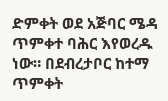ድምቀት ወደ አጅባር ሜዳ ጥምቀተ ባሕር እየወረዱ ነው። በደብረታቦር ከተማ ጥምቀት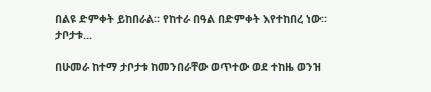በልዩ ድምቀት ይከበራል። የከተራ በዓል በድምቀት እየተከበረ ነው። ታቦታቱ...

በሁመራ ከተማ ታቦታቱ ከመንበራቸው ወጥተው ወደ ተከዜ ወንዝ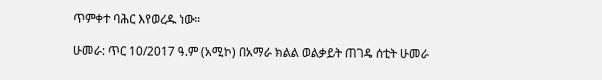ጥምቀተ ባሕር እየወረዱ ነው።

ሁመራ: ጥር 10/2017 ዓ.ም (አሚኮ) በአማራ ክልል ወልቃይት ጠገዴ ሰቲት ሁመራ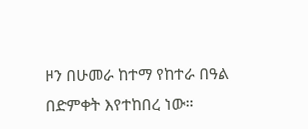ዞን በሁመራ ከተማ የከተራ በዓል በድምቀት እየተከበረ ነው።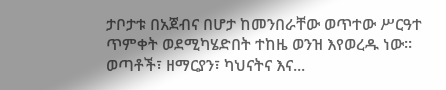ታቦታቱ በአጀብና በሆታ ከመንበራቸው ወጥተው ሥርዓተ ጥምቀት ወደሚካሄድበት ተከዜ ወንዝ እየወረዱ ነው። ወጣቶች፣ ዘማርያን፣ ካህናትና እና...